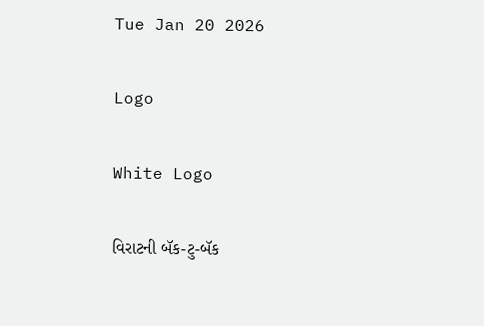Tue Jan 20 2026

Logo

White Logo

વિરાટની બૅક-ટુ-બૅક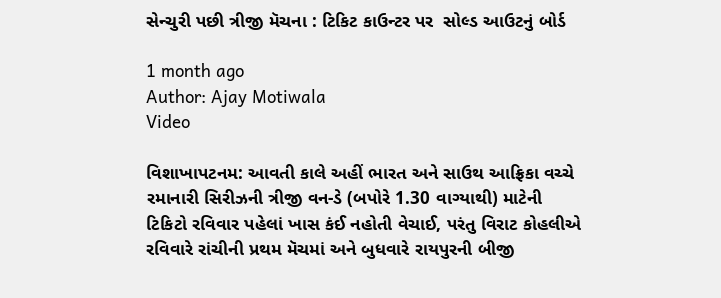સેન્ચુરી પછી ત્રીજી મૅચના : ટિકિટ કાઉન્ટર પર  સોલ્ડ આઉટનું બોર્ડ

1 month ago
Author: Ajay Motiwala
Video

વિશાખાપટનમ: આવતી કાલે અહીં ભારત અને સાઉથ આફ્રિકા વચ્ચે રમાનારી સિરીઝની ત્રીજી વન-ડે (બપોરે 1.30 વાગ્યાથી) માટેની ટિકિટો રવિવાર પહેલાં ખાસ કંઈ નહોતી વેચાઈ, પરંતુ વિરાટ કોહલીએ રવિવારે રાંચીની પ્રથમ મૅચમાં અને બુધવારે રાયપુરની બીજી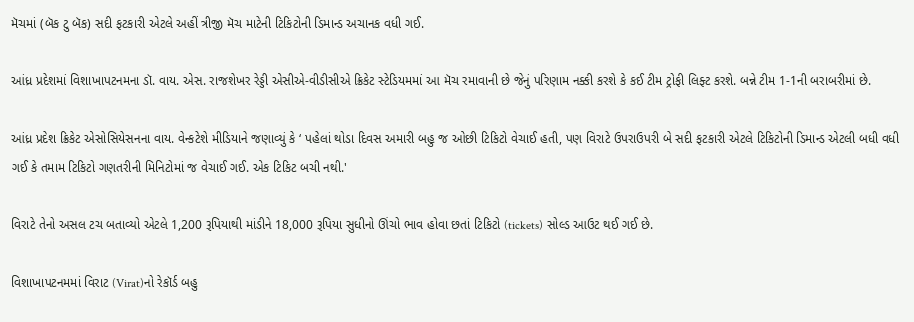મૅચમાં (બૅક ટુ બૅક) સદી ફટકારી એટલે અહીં ત્રીજી મૅચ માટેની ટિકિટોની ડિમાન્ડ અચાનક વધી ગઈ.

આંધ્ર પ્રદેશમાં વિશાખાપટનમના ડૉ. વાય. એસ. રાજશેખર રેડ્ડી એસીએ-વીડીસીએ ક્રિકેટ સ્ટેડિયમમાં આ મૅચ રમાવાની છે જેનું પરિણામ નક્કી કરશે કે કઈ ટીમ ટ્રોફી લિફ્ટ કરશે. બન્ને ટીમ 1-1ની બરાબરીમાં છે.

આંધ્ર પ્રદેશ ક્રિકેટ એસોસિયેસનના વાય. વેન્કટેશે મીડિયાને જણાવ્યું કે ‘ પહેલાં થોડા દિવસ અમારી બહુ જ ઓછી ટિકિટો વેચાઈ હતી, પણ વિરાટે ઉપરાઉપરી બે સદી ફટકારી એટલે ટિકિટોની ડિમાન્ડ એટલી બધી વધી ગઈ કે તમામ ટિકિટો ગણતરીની મિનિટોમાં જ વેચાઈ ગઈ. એક ટિકિટ બચી નથી.'

વિરાટે તેનો અસલ ટચ બતાવ્યો એટલે 1,200 રૂપિયાથી માંડીને 18,000 રૂપિયા સુધીનો ઊંચો ભાવ હોવા છતાં ટિકિટો (tickets) સોલ્ડ આઉટ થઈ ગઈ છે.

વિશાખાપટનમમાં વિરાટ (Virat)નો રેકૉર્ડ બહુ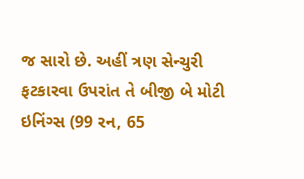જ સારો છે. અહીં ત્રણ સેન્ચુરી ફટકારવા ઉપરાંત તે બીજી બે મોટી ઇનિંગ્સ (99 રન, 65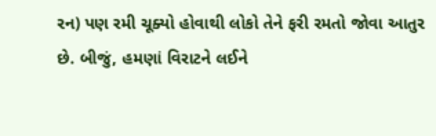રન) પણ રમી ચૂક્યો હોવાથી લોકો તેને ફરી રમતો જોવા આતુર છે. બીજું, હમણાં વિરાટને લઈને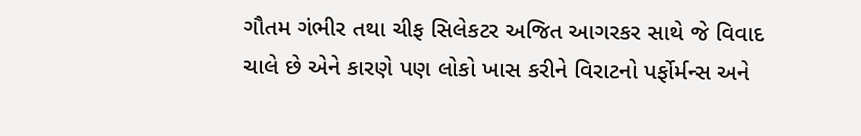ગૌતમ ગંભીર તથા ચીફ સિલેકટર અજિત આગરકર સાથે જે વિવાદ ચાલે છે એને કારણે પણ લોકો ખાસ કરીને વિરાટનો પર્ફોર્મન્સ અને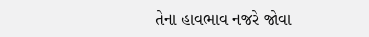તેના હાવભાવ નજરે જોવા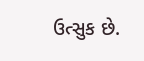ઉત્સુક છે.